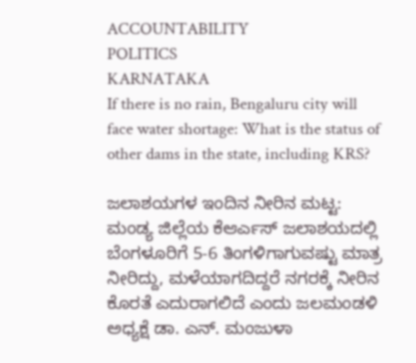ACCOUNTABILITY
POLITICS
KARNATAKA
If there is no rain, Bengaluru city will face water shortage: What is the status of other dams in the state, including KRS?

ಜಲಾಶಯಗಳ ಇಂದಿನ ನೀರಿನ ಮಟ್ಟ: ಮಂಡ್ಯ ಜಿಲ್ಲೆಯ ಕೆಆರ್ಎಸ್ ಜಲಾಶಯದಲ್ಲಿ ಬೆಂಗಳೂರಿಗೆ 5-6 ತಿಂಗಳಿಗಾಗುವಷ್ಟು ಮಾತ್ರ ನೀರಿದ್ದು, ಮಳೆಯಾಗದಿದ್ದರೆ ನಗರಕ್ಕೆ ನೀರಿನ ಕೊರತೆ ಎದುರಾಗಲಿದೆ ಎಂದು ಜಲಮಂಡಳಿ ಅಧ್ಯಕ್ಷೆ ಡಾ. ಎನ್. ಮಂಜುಳಾ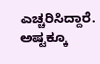ಎಚ್ಚರಿಸಿದ್ದಾರೆ. ಅಷ್ಟಕ್ಕೂ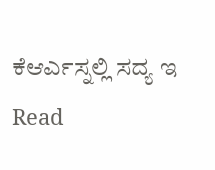ಕೆಆರ್ಎಸ್ನಲ್ಲಿ ಸದ್ಯ ಇ
Read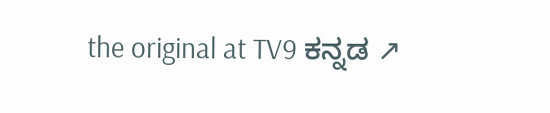the original at TV9 ಕನ್ನಡ ↗